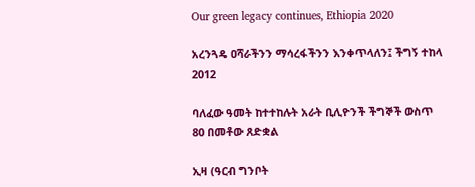Our green legacy continues, Ethiopia 2020

አረንጓዴ ዐሻራችንን ማሳረፋችንን እንቀጥላለን፤ ችግኝ ተከላ 2012

ባለፈው ዓመት ከተተከሉት አራት ቢሊዮንች ችግኞች ውስጥ 80 በመቶው ጸድቋል

ኢዛ (ዓርብ ግንቦት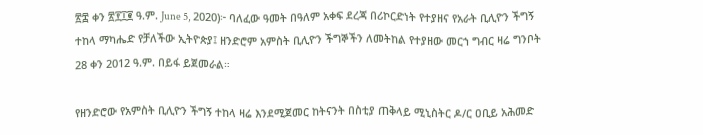፳፰ ቀን ፳፻፲፪ ዓ.ም. June 5, 2020)፦ ባለፈው ዓመት በዓለም አቀፍ ደረጃ በሪኮርድነት የተያዘና የአራት ቢሊዮን ችግኝ ተከላ ማካሔድ የቻለችው ኢትዮጵያ፤ ዘንድሮም አምስት ቢሊዮን ችግኞችን ለመትከል የተያዘው መርኀ ግብር ዛሬ ግንቦት 28 ቀን 2012 ዓ.ም. በይፋ ይጀመራል።

የዘንድሮው የአምስት ቢሊዮን ችግኝ ተከላ ዛሬ እንደሚጀመር ከትናንት በስቲያ ጠቅላይ ሚኒስትር ዶ/ር ዐቢይ አሕመድ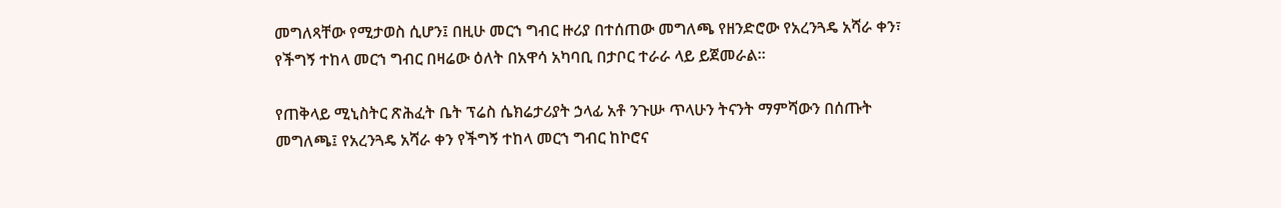መግለጻቸው የሚታወስ ሲሆን፤ በዚሁ መርኀ ግብር ዙሪያ በተሰጠው መግለጫ የዘንድሮው የአረንጓዴ አሻራ ቀን፣ የችግኝ ተከላ መርኀ ግብር በዛሬው ዕለት በአዋሳ አካባቢ በታቦር ተራራ ላይ ይጀመራል።

የጠቅላይ ሚኒስትር ጽሕፈት ቤት ፕሬስ ሴክሬታሪያት ኃላፊ አቶ ንጉሡ ጥላሁን ትናንት ማምሻውን በሰጡት መግለጫ፤ የአረንጓዴ አሻራ ቀን የችግኝ ተከላ መርኀ ግብር ከኮሮና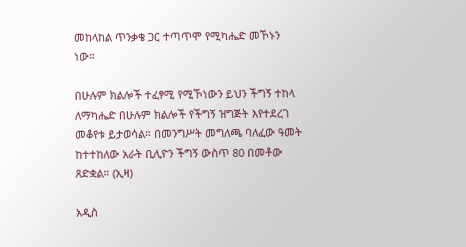መከላከል ጥንቃቄ ጋር ተጣጥሞ የሚካሔድ መኾኑን ነው።

በሁሉም ክልሎች ተፈፃሚ የሚኾነውን ይህን ችግኝ ተከላ ለማካሔድ በሁሉም ክልሎች የችግኝ ዝግጅት እየተደረገ መቆየቱ ይታወሳል። በመንግሥት መግለጫ ባለፈው ዓመት ከተተከለው አራት ቢሊዮን ችግኝ ውስጥ 80 በመቶው ጸድቋል። (ኢዛ)

አዲስ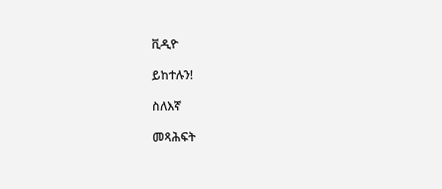ቪዲዮ

ይከተሉን!

ስለእኛ

መጻሕፍት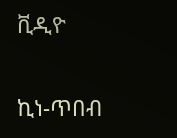ቪዲዮ

ኪነ-ጥበብ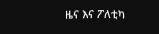ዜና እና ፖለቲካ